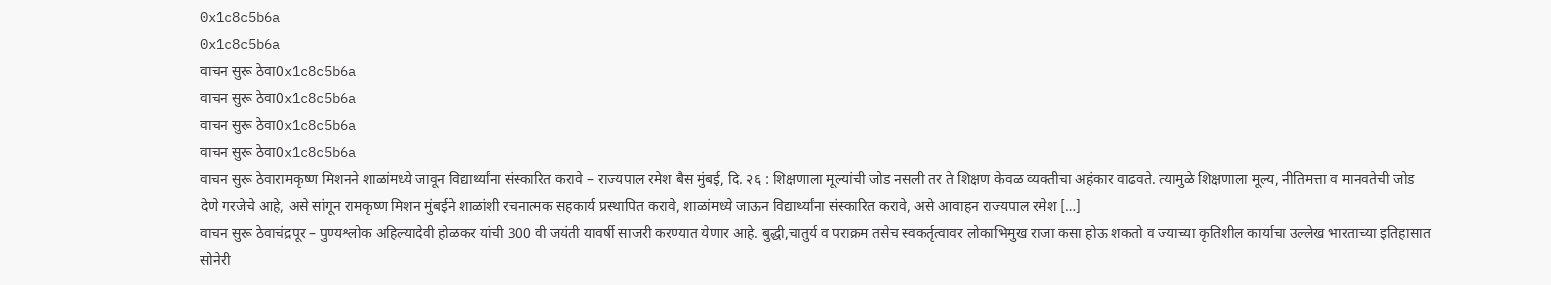0x1c8c5b6a
0x1c8c5b6a
वाचन सुरू ठेवा0x1c8c5b6a
वाचन सुरू ठेवा0x1c8c5b6a
वाचन सुरू ठेवा0x1c8c5b6a
वाचन सुरू ठेवा0x1c8c5b6a
वाचन सुरू ठेवारामकृष्ण मिशनने शाळांमध्ये जावून विद्यार्थ्यांना संस्कारित करावे – राज्यपाल रमेश बैस मुंबई, दि. २६ : शिक्षणाला मूल्यांची जोड नसली तर ते शिक्षण केवळ व्यक्तीचा अहंकार वाढवते. त्यामुळे शिक्षणाला मूल्य, नीतिमत्ता व मानवतेची जोड देणे गरजेचे आहे, असे सांगून रामकृष्ण मिशन मुंबईने शाळांशी रचनात्मक सहकार्य प्रस्थापित करावे, शाळांमध्ये जाऊन विद्यार्थ्यांना संस्कारित करावे, असे आवाहन राज्यपाल रमेश […]
वाचन सुरू ठेवाचंद्रपूर – पुण्यश्लोक अहिल्यादेवी होळकर यांची 300 वी जयंती यावर्षी साजरी करण्यात येणार आहे. बुद्धी,चातुर्य व पराक्रम तसेच स्वकर्तृत्वावर लोकाभिमुख राजा कसा होऊ शकतो व ज्याच्या कृतिशील कार्याचा उल्लेख भारताच्या इतिहासात सोनेरी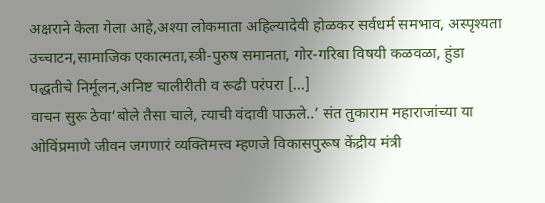अक्षराने केला गेला आहे,अश्या लोकमाता अहिल्यादेवी होळकर सर्वधर्म समभाव, अस्पृश्यता उच्चाटन,सामाजिक एकात्मता,स्त्री-पुरुष समानता, गोर-गरिबा विषयी कळवळा, हुंडा पद्धतीचे निर्मूलन,अनिष्ट चालीरीती व रूढी परंपरा […]
वाचन सुरू ठेवा‘बोले तैसा चाले, त्याची वंदावी पाऊले..’ संत तुकाराम महाराजांच्या या ओविंप्रमाणे जीवन जगणारं व्यक्तिमत्त्व म्हणजे विकासपुरूष केंद्रीय मंत्री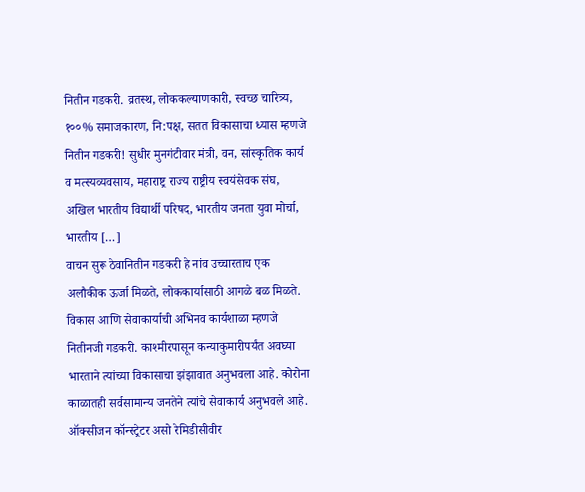नितीन गडकरी. व्रतस्थ, लोककल्याणकारी, स्वच्छ चारित्र्य, १००% समाजकारण, नि:पक्ष, सतत विकासाचा ध्यास म्हणजे नितीन गडकरी! सुधीर मुनगंटीवार मंत्री, वन, सांस्कृतिक कार्य व मत्स्यव्यवसाय, महाराष्ट्र राज्य राष्ट्रीय स्वयंसेवक संघ, अखिल भारतीय विद्यार्थी परिषद, भारतीय जनता युवा मोर्चा, भारतीय […]
वाचन सुरू ठेवानितीन गडकरी हे नांव उच्चारताच एक अलौकीक ऊर्जा मिळते, लोककार्यासाठी आगळे बळ मिळते. विकास आणि सेवाकार्याची अभिनव कार्यशाळा म्हणजे नितीनजी गडकरी. काश्मीरपासून कन्याकुमारीपर्यंत अवघ्या भारताने त्यांच्या विकासाचा झंझावात अनुभवला आहे. कोरोना काळातही सर्वसामान्य जनतेने त्यांचे सेवाकार्य अनुभवले आहे. ऑक्सीजन कॉन्स्ट्रेटर असो रेमिडीसीवीर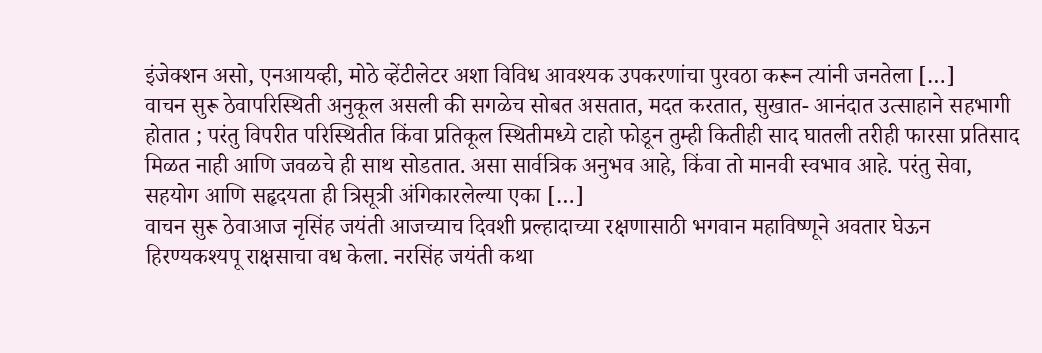इंजेक्शन असो, एनआयव्ही, मोठे व्हेंटीलेटर अशा विविध आवश्यक उपकरणांचा पुरवठा करून त्यांनी जनतेला […]
वाचन सुरू ठेवापरिस्थिती अनुकूल असली की सगळेच सोबत असतात, मदत करतात, सुखात- आनंदात उत्साहाने सहभागी होतात ; परंतु विपरीत परिस्थितीत किंवा प्रतिकूल स्थितीमध्ये टाहो फोडून तुम्ही कितीही साद घातली तरीही फारसा प्रतिसाद मिळत नाही आणि जवळचे ही साथ सोडतात. असा सार्वत्रिक अनुभव आहे, किंवा तो मानवी स्वभाव आहे. परंतु सेवा, सहयोग आणि सहृदयता ही त्रिसूत्री अंगिकारलेल्या एका […]
वाचन सुरू ठेवाआज नृसिंह जयंती आजच्याच दिवशी प्रल्हादाच्या रक्षणासाठी भगवान महाविष्णूने अवतार घेऊन हिरण्यकश्यपू राक्षसाचा वध केला. नरसिंह जयंती कथा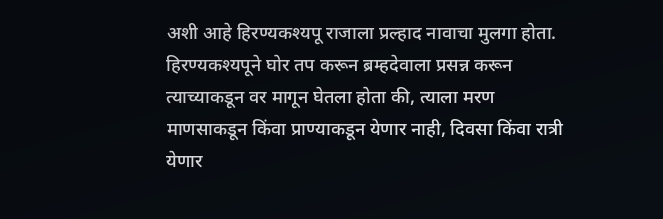अशी आहे हिरण्यकश्यपू राजाला प्रल्हाद नावाचा मुलगा होता. हिरण्यकश्यपूने घोर तप करून ब्रम्हदेवाला प्रसन्न करून त्याच्याकडून वर मागून घेतला होता की, त्याला मरण माणसाकडून किंवा प्राण्याकडून येणार नाही, दिवसा किंवा रात्री येणार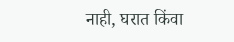नाही, घरात किंवा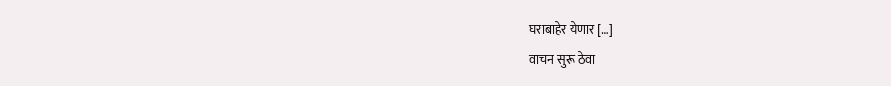घराबाहेर येणार […]
वाचन सुरू ठेवा